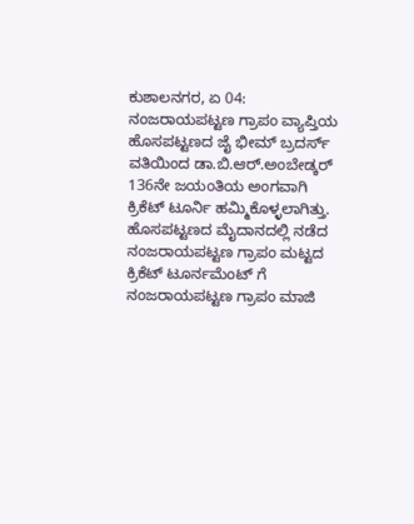ಕುಶಾಲನಗರ, ಏ 04: ನಂಜರಾಯಪಟ್ಟಣ ಗ್ರಾಪಂ ವ್ಯಾಪ್ತಿಯ ಹೊಸಪಟ್ಟಣದ ಜೈ ಭೀಮ್ ಬ್ರದರ್ಸ್ ವತಿಯಿಂದ ಡಾ.ಬಿ.ಆರ್.ಅಂಬೇಡ್ಕರ್ 136ನೇ ಜಯಂತಿಯ ಅಂಗವಾಗಿ ಕ್ರಿಕೆಟ್ ಟೂರ್ನಿ ಹಮ್ಮಿಕೊಳ್ಳಲಾಗಿತ್ತು.
ಹೊಸಪಟ್ಟಣದ ಮೈದಾನದಲ್ಲಿ ನಡೆದ ನಂಜರಾಯಪಟ್ಟಣ ಗ್ರಾಪಂ ಮಟ್ಟದ ಕ್ರಿಕೆಟ್ ಟೂರ್ನಮೆಂಟ್ ಗೆ ನಂಜರಾಯಪಟ್ಟಣ ಗ್ರಾಪಂ ಮಾಜಿ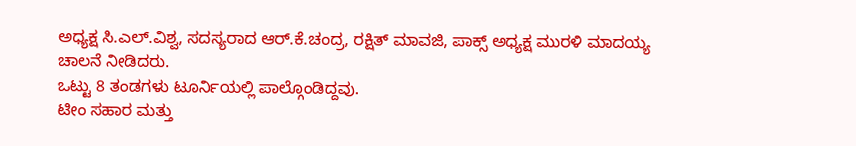ಅಧ್ಯಕ್ಷ ಸಿ.ಎಲ್.ವಿಶ್ವ, ಸದಸ್ಯರಾದ ಆರ್.ಕೆ.ಚಂದ್ರ, ರಕ್ಷಿತ್ ಮಾವಜಿ, ಪಾಕ್ಸ್ ಅಧ್ಯಕ್ಷ ಮುರಳಿ ಮಾದಯ್ಯ ಚಾಲನೆ ನೀಡಿದರು.
ಒಟ್ಟು 8 ತಂಡಗಳು ಟೂರ್ನಿಯಲ್ಲಿ ಪಾಲ್ಗೊಂಡಿದ್ದವು.
ಟೀಂ ಸಹಾರ ಮತ್ತು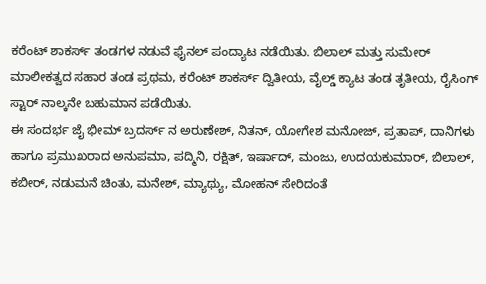ಕರೆಂಟ್ ಶಾಕರ್ಸ್ ತಂಡಗಳ ನಡುವೆ ಫೈನಲ್ ಪಂದ್ಯಾಟ ನಡೆಯಿತು. ಬಿಲಾಲ್ ಮತ್ತು ಸುಮೇರ್ ಮಾಲೀಕತ್ವದ ಸಹಾರ ತಂಡ ಪ್ರಥಮ, ಕರೆಂಟ್ ಶಾಕರ್ಸ್ ದ್ವಿತೀಯ, ವೈಲ್ಡ್ ಕ್ಯಾಟ ತಂಡ ತೃತೀಯ, ರೈಸಿಂಗ್ ಸ್ಟಾರ್ ನಾಲ್ಕನೇ ಬಹುಮಾನ ಪಡೆಯಿತು.
ಈ ಸಂದರ್ಭ ಜೈ ಭೀಮ್ ಬ್ರದರ್ಸ್ ನ ಅರುಣೇಶ್, ನಿತನ್, ಯೋಗೇಶ ಮನೋಜ್, ಪ್ರತಾಪ್, ದಾನಿಗಳು ಹಾಗೂ ಪ್ರಮುಖರಾದ ಅನುಪಮಾ, ಪದ್ಮಿನಿ, ರಕ್ಷಿತ್, ಇರ್ಷಾದ್, ಮಂಜು, ಉದಯಕುಮಾರ್, ಬಿಲಾಲ್, ಕಬೀರ್, ನಡುಮನೆ ಚಿಂತು, ಮನೇಶ್, ಮ್ಯಾಥ್ಯು, ಮೋಹನ್ ಸೇರಿದಂತೆ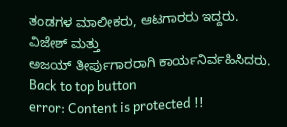ತಂಡಗಳ ಮಾಲೀಕರು, ಆಟಗಾರರು ಇದ್ದರು.
ವಿಜೇಶ್ ಮತ್ತು
ಅಜಯ್ ತೀರ್ಪುಗಾರರಾಗಿ ಕಾರ್ಯನಿರ್ವಹಿಸಿದರು.
Back to top button
error: Content is protected !!